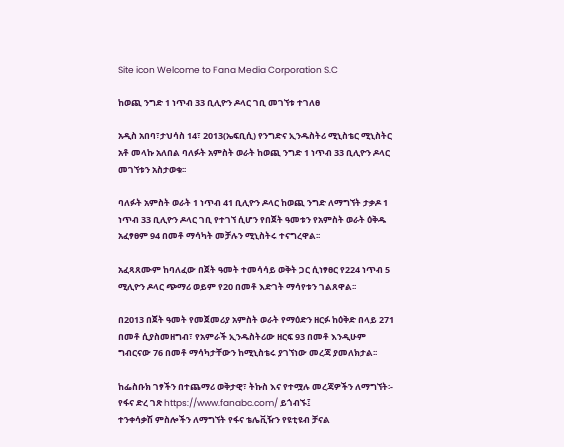Site icon Welcome to Fana Media Corporation S.C

ከወጪ ንግድ 1 ነጥብ 33 ቢሊዮን ዶላር ገቢ መገኘቱ ተገለፀ

አዲስ አበባ፣ታህሳስ 14፣ 2013(ኤፍቢሲ) የንግድና ኢንዱስትሪ ሚኒስቴር ሚኒስትር አቶ መላኩ አለበል ባለፉት አምስት ወራት ከወጪ ንግድ 1 ነጥብ 33 ቢሊዮን ዶላር መገኘቱን አስታወቁ፡፡

ባለፉት አምስት ወራት 1 ነጥብ 41 ቢሊዮን ዶላር ከወጪ ንግድ ለማግኘት ታቃዶ 1 ነጥብ 33 ቢሊዮን ዶላር ገቢ የተገኘ ሲሆን የበጀት ዓመቱን የአምስት ወራት ዕቅዱ አፈፃፀም 94 በመቶ ማሳካት መቻሉን ሚኒስትሩ ተናግረዋል፡፡

አፈጻጸሙም ከባለፈው በጀት ዓመት ተመሳሳይ ወቅት ጋር ሲነፃፀር የ224 ነጥብ 5 ሚሊዮን ዶላር ጭማሪ ወይም የ20 በመቶ እድገት ማሳየቱን ገልጸዋል፡፡

በ2013 በጀት ዓመት የመጀመሪያ አምስት ወራት የማዕድን ዘርፉ ከዕቅድ በላይ 271 በመቶ ሲያስመዘግብ፣ የአምራች ኢንዱስትሪው ዘርፍ 93 በመቶ እንዲሁም ግብርናው 76 በመቶ ማሳካታቸውን ከሚኒስቴሩ ያገኘነው መረጃ ያመለክታል፡፡

ከፌስቡክ ገፃችን በተጨማሪ ወቅታዊ፣ ትኩስ እና የተሟሉ መረጃዎችን ለማግኘት፡-
የፋና ድረ ገጽ https://www.fanabc.com/ ይጎብኙ፤
ተንቀሳቃሽ ምስሎችን ለማግኘት የፋና ቴሌቪዥን የዩቲዩብ ቻናል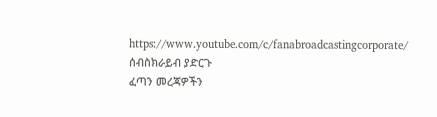https://www.youtube.com/c/fanabroadcastingcorporate/ ሰብስክራይብ ያድርጉ
ፈጣን መረጃዎችን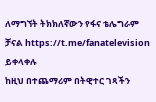ለማግኘት ትክክለኛውን የፋና ቴሌግራም ቻናል https://t.me/fanatelevision ይቀላቀሉ
ከዚህ በተጨማሪም በትዊተር ገጻችን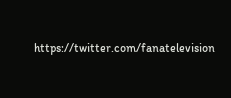https://twitter.com/fanatelevision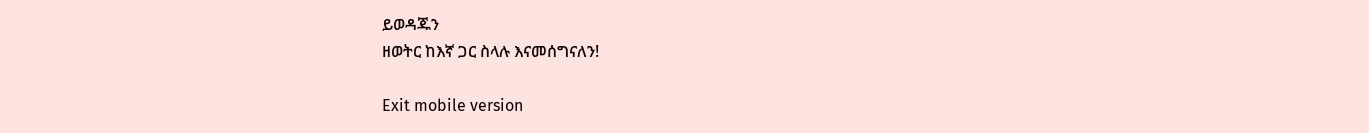ይወዳጁን
ዘወትር ከእኛ ጋር ስላሉ እናመሰግናለን!

Exit mobile version